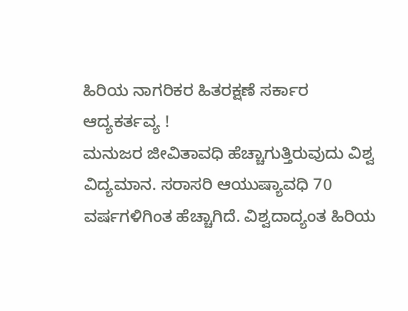ಹಿರಿಯ ನಾಗರಿಕರ ಹಿತರಕ್ಷಣೆ ಸರ್ಕಾರ
ಆದ್ಯಕರ್ತವ್ಯ !
ಮನುಜರ ಜೀವಿತಾವಧಿ ಹೆಚ್ಚಾಗುತ್ತಿರುವುದು ವಿಶ್ವ ವಿದ್ಯಮಾನ. ಸರಾಸರಿ ಆಯುಷ್ಯಾವಧಿ 70 ವರ್ಷಗಳಿಗಿಂತ ಹೆಚ್ಚಾಗಿದೆ. ವಿಶ್ವದಾದ್ಯಂತ ಹಿರಿಯ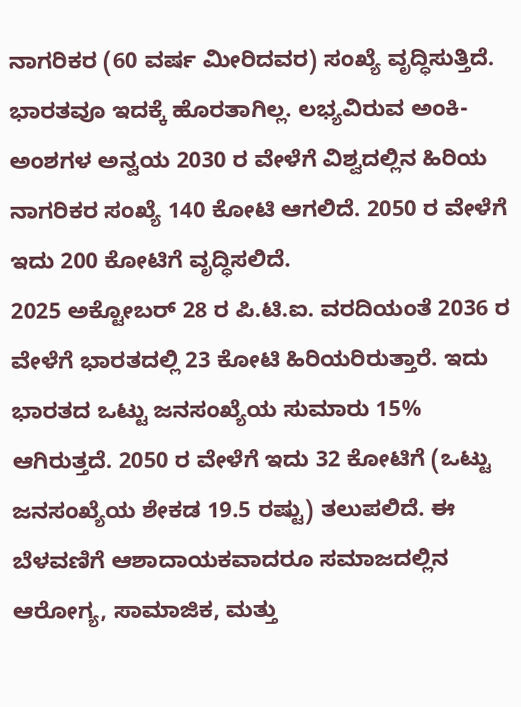ನಾಗರಿಕರ (60 ವರ್ಷ ಮೀರಿದವರ) ಸಂಖ್ಯೆ ವೃದ್ಧಿಸುತ್ತಿದೆ. ಭಾರತವೂ ಇದಕ್ಕೆ ಹೊರತಾಗಿಲ್ಲ. ಲಭ್ಯವಿರುವ ಅಂಕಿ-ಅಂಶಗಳ ಅನ್ವಯ 2030 ರ ವೇಳೆಗೆ ವಿಶ್ವದಲ್ಲಿನ ಹಿರಿಯ ನಾಗರಿಕರ ಸಂಖ್ಯೆ 140 ಕೋಟಿ ಆಗಲಿದೆ. 2050 ರ ವೇಳೆಗೆ ಇದು 200 ಕೋಟಿಗೆ ವೃದ್ಧಿಸಲಿದೆ.
2025 ಅಕ್ಟೋಬರ್ 28 ರ ಪಿ.ಟಿ.ಐ. ವರದಿಯಂತೆ 2036 ರ ವೇಳೆಗೆ ಭಾರತದಲ್ಲಿ 23 ಕೋಟಿ ಹಿರಿಯರಿರುತ್ತಾರೆ. ಇದು ಭಾರತದ ಒಟ್ಟು ಜನಸಂಖ್ಯೆಯ ಸುಮಾರು 15% ಆಗಿರುತ್ತದೆ. 2050 ರ ವೇಳೆಗೆ ಇದು 32 ಕೋಟಿಗೆ (ಒಟ್ಟು ಜನಸಂಖ್ಯೆಯ ಶೇಕಡ 19.5 ರಷ್ಟು) ತಲುಪಲಿದೆ. ಈ ಬೆಳವಣಿಗೆ ಆಶಾದಾಯಕವಾದರೂ ಸಮಾಜದಲ್ಲಿನ ಆರೋಗ್ಯ, ಸಾಮಾಜಿಕ, ಮತ್ತು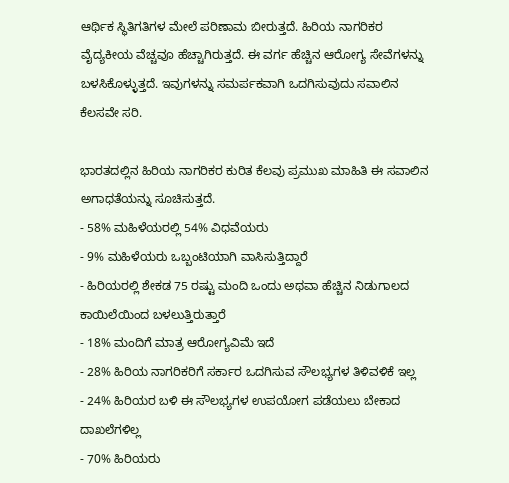ಆರ್ಥಿಕ ಸ್ಥಿತಿಗತಿಗಳ ಮೇಲೆ ಪರಿಣಾಮ ಬೀರುತ್ತದೆ. ಹಿರಿಯ ನಾಗರಿಕರ ವೈದ್ಯಕೀಯ ವೆಚ್ಚವೂ ಹೆಚ್ಚಾಗಿರುತ್ತದೆ. ಈ ವರ್ಗ ಹೆಚ್ಚಿನ ಆರೋಗ್ಯ ಸೇವೆಗಳನ್ನು ಬಳಸಿಕೊಳ್ಳುತ್ತದೆ. ಇವುಗಳನ್ನು ಸಮರ್ಪಕವಾಗಿ ಒದಗಿಸುವುದು ಸವಾಲಿನ ಕೆಲಸವೇ ಸರಿ.

ಭಾರತದಲ್ಲಿನ ಹಿರಿಯ ನಾಗರಿಕರ ಕುರಿತ ಕೆಲವು ಪ್ರಮುಖ ಮಾಹಿತಿ ಈ ಸವಾಲಿನ ಅಗಾಧತೆಯನ್ನು ಸೂಚಿಸುತ್ತದೆ.
- 58% ಮಹಿಳೆಯರಲ್ಲಿ 54% ವಿಧವೆಯರು
- 9% ಮಹಿಳೆಯರು ಒಬ್ಬಂಟಿಯಾಗಿ ವಾಸಿಸುತ್ತಿದ್ದಾರೆ
- ಹಿರಿಯರಲ್ಲಿ ಶೇಕಡ 75 ರಷ್ಟು ಮಂದಿ ಒಂದು ಅಥವಾ ಹೆಚ್ಚಿನ ನಿಡುಗಾಲದ ಕಾಯಿಲೆಯಿಂದ ಬಳಲುತ್ತಿರುತ್ತಾರೆ
- 18% ಮಂದಿಗೆ ಮಾತ್ರ ಆರೋಗ್ಯವಿಮೆ ಇದೆ
- 28% ಹಿರಿಯ ನಾಗರಿಕರಿಗೆ ಸರ್ಕಾರ ಒದಗಿಸುವ ಸೌಲಭ್ಯಗಳ ತಿಳಿವಳಿಕೆ ಇಲ್ಲ
- 24% ಹಿರಿಯರ ಬಳಿ ಈ ಸೌಲಭ್ಯಗಳ ಉಪಯೋಗ ಪಡೆಯಲು ಬೇಕಾದ ದಾಖಲೆಗಳಿಲ್ಲ
- 70% ಹಿರಿಯರು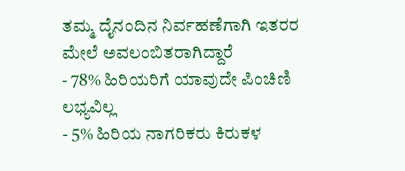ತಮ್ಮ ದೈನಂದಿನ ನಿರ್ವಹಣೆಗಾಗಿ ಇತರರ ಮೇಲೆ ಅವಲಂಬಿತರಾಗಿದ್ದಾರೆ
- 78% ಹಿರಿಯರಿಗೆ ಯಾವುದೇ ಪಿಂಚಿಣಿ ಲಭ್ಯವಿಲ್ಲ
- 5% ಹಿರಿಯ ನಾಗರಿಕರು ಕಿರುಕಳ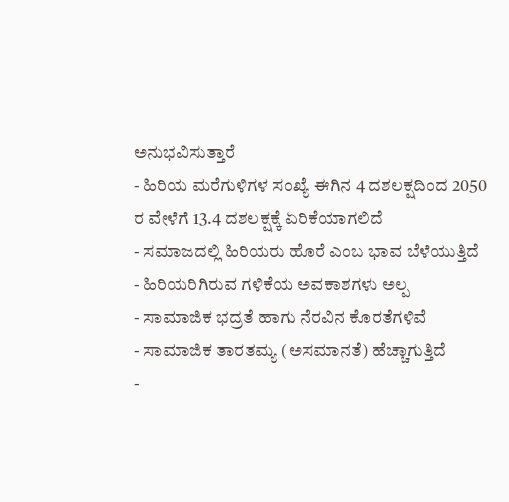ಅನುಭವಿಸುತ್ತಾರೆ
- ಹಿರಿಯ ಮರೆಗುಳಿಗಳ ಸಂಖ್ಯೆ ಈಗಿನ 4 ದಶಲಕ್ಷದಿಂದ 2050 ರ ವೇಳೆಗೆ 13.4 ದಶಲಕ್ಷಕ್ಕೆ ಏರಿಕೆಯಾಗಲಿದೆ
- ಸಮಾಜದಲ್ಲಿ ಹಿರಿಯರು ಹೊರೆ ಎಂಬ ಭಾವ ಬೆಳೆಯುತ್ತಿದೆ
- ಹಿರಿಯರಿಗಿರುವ ಗಳಿಕೆಯ ಅವಕಾಶಗಳು ಅಲ್ಪ
- ಸಾಮಾಜಿಕ ಭದ್ರತೆ ಹಾಗು ನೆರವಿನ ಕೊರತೆಗಳಿವೆ
- ಸಾಮಾಜಿಕ ತಾರತಮ್ಯ (ಅಸಮಾನತೆ) ಹೆಚ್ಚಾಗುತ್ತಿದೆ
-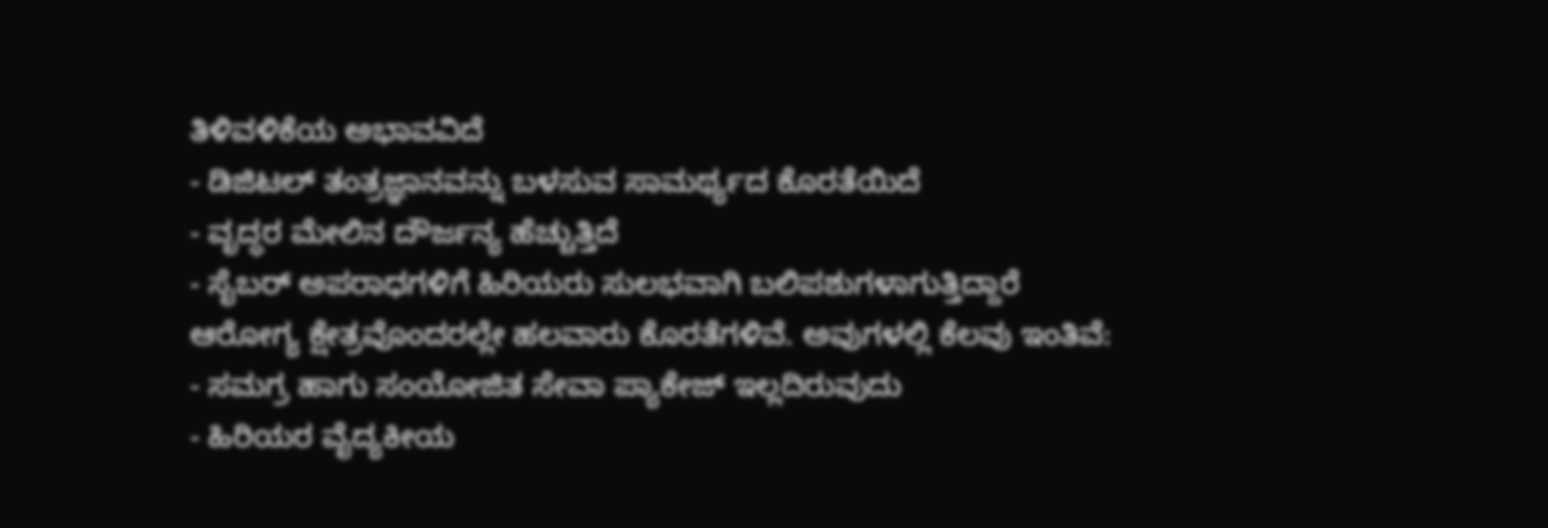ತಿಳಿವಳಿಕೆಯ ಅಭಾವವಿದೆ
- ಡಿಜಿಟಲ್ ತಂತ್ರಜ್ಞಾನವನ್ನು ಬಳಸುವ ಸಾಮರ್ಥ್ಯದ ಕೊರತೆಯಿದೆ
- ವೃದ್ಧರ ಮೇಲಿನ ದೌರ್ಜನ್ಯ ಹೆಚ್ಚುತ್ತಿದೆ
- ಸೈಬರ್ ಅಪರಾಧಗಳಿಗೆ ಹಿರಿಯರು ಸುಲಭವಾಗಿ ಬಲಿಪಶುಗಳಾಗುತ್ತಿದ್ದಾರೆ
ಆರೋಗ್ಯ ಕ್ಷೇತ್ರವೊಂದರಲ್ಲೇ ಹಲವಾರು ಕೊರತೆಗಳಿವೆ. ಅವುಗಳಲ್ಲಿ ಕೆಲವು ಇಂತಿವೆ:
- ಸಮಗ್ರ ಹಾಗು ಸಂಯೋಜಿತ ಸೇವಾ ಪ್ಯಾಕೇಜ್ ಇಲ್ಲದಿರುವುದು
- ಹಿರಿಯರ ವೈದ್ಯಕೀಯ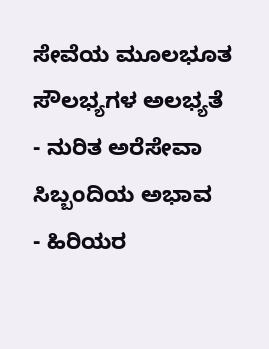ಸೇವೆಯ ಮೂಲಭೂತ ಸೌಲಭ್ಯಗಳ ಅಲಭ್ಯತೆ
- ನುರಿತ ಅರೆಸೇವಾ ಸಿಬ್ಬಂದಿಯ ಅಭಾವ
- ಹಿರಿಯರ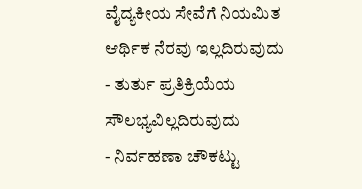ವೈದ್ಯಕೀಯ ಸೇವೆಗೆ ನಿಯಮಿತ ಆರ್ಥಿಕ ನೆರವು ಇಲ್ಲದಿರುವುದು
- ತುರ್ತು ಪ್ರತಿಕ್ರಿಯೆಯ ಸೌಲಭ್ಯವಿಲ್ಲದಿರುವುದು
- ನಿರ್ವಹಣಾ ಚೌಕಟ್ಟು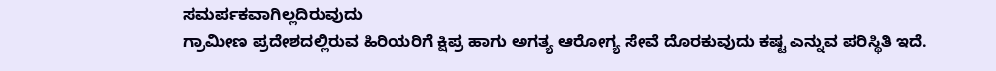ಸಮರ್ಪಕವಾಗಿಲ್ಲದಿರುವುದು
ಗ್ರಾಮೀಣ ಪ್ರದೇಶದಲ್ಲಿರುವ ಹಿರಿಯರಿಗೆ ಕ್ಷಿಪ್ರ ಹಾಗು ಅಗತ್ಯ ಆರೋಗ್ಯ ಸೇವೆ ದೊರಕುವುದು ಕಷ್ಟ ಎನ್ನುವ ಪರಿಸ್ಥಿತಿ ಇದೆ.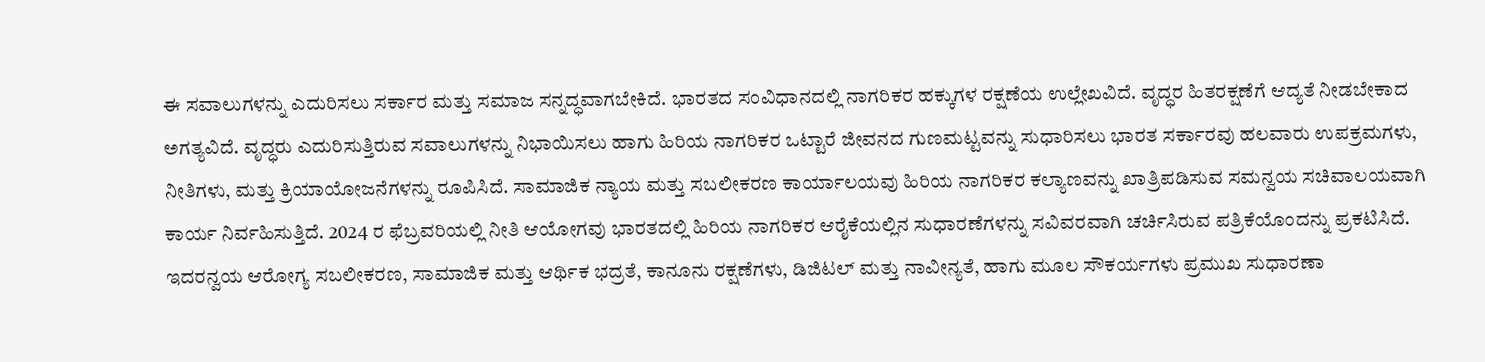ಈ ಸವಾಲುಗಳನ್ನು ಎದುರಿಸಲು ಸರ್ಕಾರ ಮತ್ತು ಸಮಾಜ ಸನ್ನದ್ಧವಾಗಬೇಕಿದೆ. ಭಾರತದ ಸಂವಿಧಾನದಲ್ಲಿ ನಾಗರಿಕರ ಹಕ್ಕುಗಳ ರಕ್ಷಣೆಯ ಉಲ್ಲೇಖವಿದೆ. ವೃದ್ಧರ ಹಿತರಕ್ಷಣೆಗೆ ಆದ್ಯತೆ ನೀಡಬೇಕಾದ ಅಗತ್ಯವಿದೆ. ವೃದ್ಧರು ಎದುರಿಸುತ್ತಿರುವ ಸವಾಲುಗಳನ್ನು ನಿಭಾಯಿಸಲು ಹಾಗು ಹಿರಿಯ ನಾಗರಿಕರ ಒಟ್ಟಾರೆ ಜೀವನದ ಗುಣಮಟ್ಟವನ್ನು ಸುಧಾರಿಸಲು ಭಾರತ ಸರ್ಕಾರವು ಹಲವಾರು ಉಪಕ್ರಮಗಳು, ನೀತಿಗಳು, ಮತ್ತು ಕ್ರಿಯಾಯೋಜನೆಗಳನ್ನು ರೂಪಿಸಿದೆ. ಸಾಮಾಜಿಕ ನ್ಯಾಯ ಮತ್ತು ಸಬಲೀಕರಣ ಕಾರ್ಯಾಲಯವು ಹಿರಿಯ ನಾಗರಿಕರ ಕಲ್ಯಾಣವನ್ನು ಖಾತ್ರಿಪಡಿಸುವ ಸಮನ್ವಯ ಸಚಿವಾಲಯವಾಗಿ ಕಾರ್ಯ ನಿರ್ವಹಿಸುತ್ತಿದೆ. 2024 ರ ಫೆಬ್ರವರಿಯಲ್ಲಿ ನೀತಿ ಆಯೋಗವು ಭಾರತದಲ್ಲಿ ಹಿರಿಯ ನಾಗರಿಕರ ಆರೈಕೆಯಲ್ಲಿನ ಸುಧಾರಣೆಗಳನ್ನು ಸವಿವರವಾಗಿ ಚರ್ಚಿಸಿರುವ ಪತ್ರಿಕೆಯೊಂದನ್ನು ಪ್ರಕಟಿಸಿದೆ. ಇದರನ್ವಯ ಆರೋಗ್ಯ ಸಬಲೀಕರಣ, ಸಾಮಾಜಿಕ ಮತ್ತು ಆರ್ಥಿಕ ಭದ್ರತೆ, ಕಾನೂನು ರಕ್ಷಣೆಗಳು, ಡಿಜಿಟಲ್ ಮತ್ತು ನಾವೀನ್ಯತೆ, ಹಾಗು ಮೂಲ ಸೌಕರ್ಯಗಳು ಪ್ರಮುಖ ಸುಧಾರಣಾ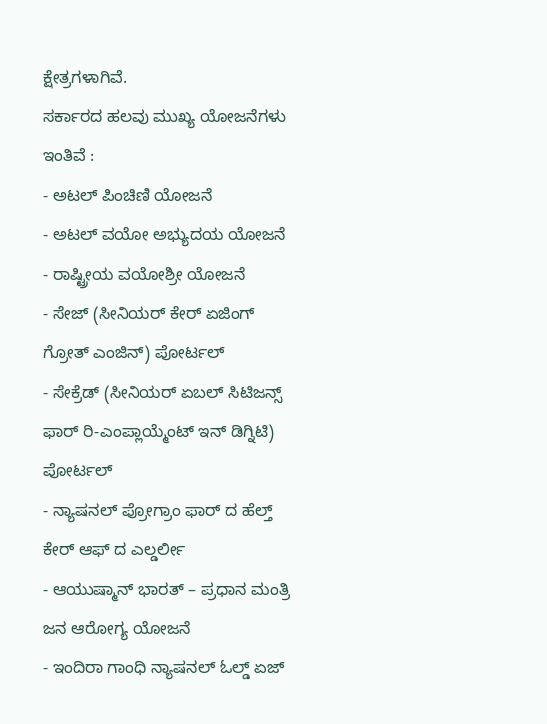ಕ್ಷೇತ್ರಗಳಾಗಿವೆ.
ಸರ್ಕಾರದ ಹಲವು ಮುಖ್ಯ ಯೋಜನೆಗಳು ಇಂತಿವೆ :
- ಅಟಲ್ ಪಿಂಚಿಣಿ ಯೋಜನೆ
- ಅಟಲ್ ವಯೋ ಅಭ್ಯುದಯ ಯೋಜನೆ
- ರಾಷ್ಟ್ರೀಯ ವಯೋಶ್ರೀ ಯೋಜನೆ
- ಸೇಜ್ (ಸೀನಿಯರ್ ಕೇರ್ ಏಜಿಂಗ್ ಗ್ರೋತ್ ಎಂಜಿನ್) ಪೋರ್ಟಲ್
- ಸೇಕ್ರೆಡ್ (ಸೀನಿಯರ್ ಏಬಲ್ ಸಿಟಿಜನ್ಸ್ ಫಾರ್ ರಿ-ಎಂಪ್ಲಾಯ್ಮೆಂಟ್ ಇನ್ ಡಿಗ್ನಿಟಿ) ಪೋರ್ಟಲ್
- ನ್ಯಾಷನಲ್ ಪ್ರೋಗ್ರಾಂ ಫಾರ್ ದ ಹೆಲ್ತ್ ಕೇರ್ ಆಫ್ ದ ಎಲ್ಡರ್ಲೀ
- ಆಯುಷ್ಮಾನ್ ಭಾರತ್ – ಪ್ರಧಾನ ಮಂತ್ರಿ ಜನ ಆರೋಗ್ಯ ಯೋಜನೆ
- ಇಂದಿರಾ ಗಾಂಧಿ ನ್ಯಾಷನಲ್ ಓಲ್ಡ್ ಏಜ್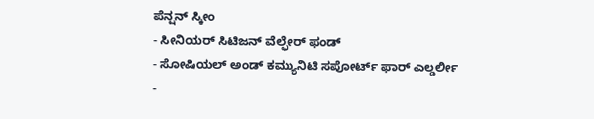ಪೆನ್ಷನ್ ಸ್ಕೀಂ
- ಸೀನಿಯರ್ ಸಿಟಿಜನ್ ವೆಲ್ಫೇರ್ ಫಂಡ್
- ಸೋಷಿಯಲ್ ಅಂಡ್ ಕಮ್ಯುನಿಟಿ ಸಪೋರ್ಟ್ ಫಾರ್ ಎಲ್ಡರ್ಲೀ
-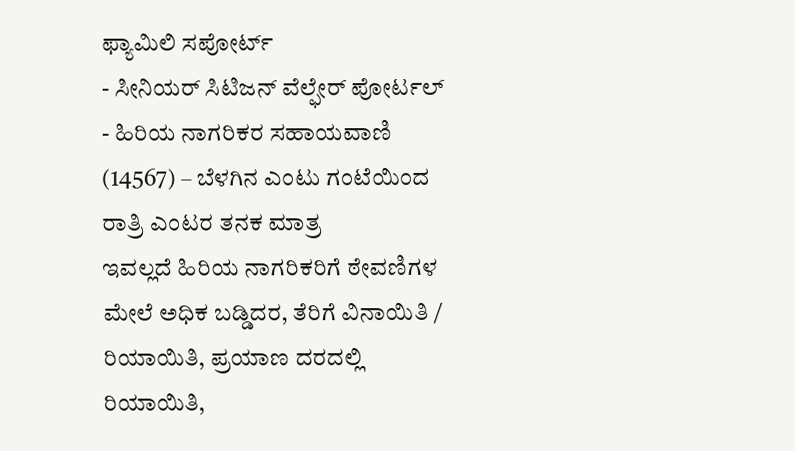ಫ್ಯಾಮಿಲಿ ಸಪೋರ್ಟ್
- ಸೀನಿಯರ್ ಸಿಟಿಜನ್ ವೆಲ್ಫೇರ್ ಪೋರ್ಟಲ್
- ಹಿರಿಯ ನಾಗರಿಕರ ಸಹಾಯವಾಣಿ (14567) – ಬೆಳಗಿನ ಎಂಟು ಗಂಟೆಯಿಂದ ರಾತ್ರಿ ಎಂಟರ ತನಕ ಮಾತ್ರ
ಇವಲ್ಲದೆ ಹಿರಿಯ ನಾಗರಿಕರಿಗೆ ಠೇವಣಿಗಳ ಮೇಲೆ ಅಧಿಕ ಬಡ್ಡಿದರ, ತೆರಿಗೆ ವಿನಾಯಿತಿ / ರಿಯಾಯಿತಿ, ಪ್ರಯಾಣ ದರದಲ್ಲಿ ರಿಯಾಯಿತಿ,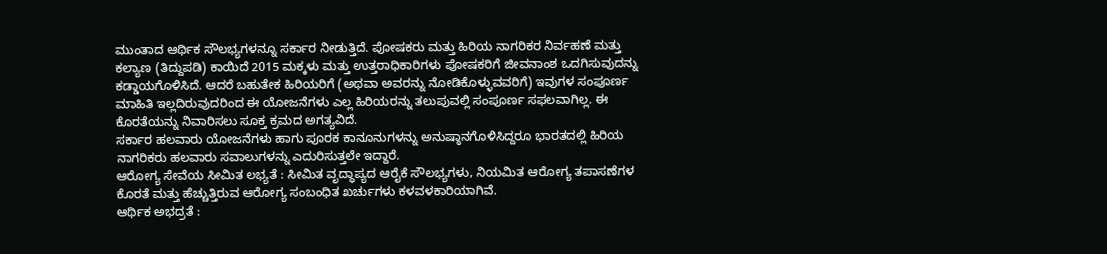ಮುಂತಾದ ಆರ್ಥಿಕ ಸೌಲಭ್ಯಗಳನ್ನೂ ಸರ್ಕಾರ ನೀಡುತ್ತಿದೆ. ಪೋಷಕರು ಮತ್ತು ಹಿರಿಯ ನಾಗರಿಕರ ನಿರ್ವಹಣೆ ಮತ್ತು ಕಲ್ಯಾಣ (ತಿದ್ದುಪಡಿ) ಕಾಯಿದೆ 2015 ಮಕ್ಕಳು ಮತ್ತು ಉತ್ತರಾಧಿಕಾರಿಗಳು ಪೋಷಕರಿಗೆ ಜೀವನಾಂಶ ಒದಗಿಸುವುದನ್ನು ಕಡ್ಡಾಯಗೊಳಿಸಿದೆ. ಆದರೆ ಬಹುತೇಕ ಹಿರಿಯರಿಗೆ (ಅಥವಾ ಅವರನ್ನು ನೋಡಿಕೊಳ್ಳುವವರಿಗೆ) ಇವುಗಳ ಸಂಪೂರ್ಣ ಮಾಹಿತಿ ಇಲ್ಲದಿರುವುದರಿಂದ ಈ ಯೋಜನೆಗಳು ಎಲ್ಲ ಹಿರಿಯರನ್ನು ತಲುಪುವಲ್ಲಿ ಸಂಪೂರ್ಣ ಸಫಲವಾಗಿಲ್ಲ. ಈ ಕೊರತೆಯನ್ನು ನಿವಾರಿಸಲು ಸೂಕ್ತ ಕ್ರಮದ ಅಗತ್ಯವಿದೆ.
ಸರ್ಕಾರ ಹಲವಾರು ಯೋಜನೆಗಳು ಹಾಗು ಪೂರಕ ಕಾನೂನುಗಳನ್ನು ಅನುಷ್ಠಾನಗೊಳಿಸಿದ್ದರೂ ಭಾರತದಲ್ಲಿ ಹಿರಿಯ ನಾಗರಿಕರು ಹಲವಾರು ಸವಾಲುಗಳನ್ನು ಎದುರಿಸುತ್ತಲೇ ಇದ್ದಾರೆ.
ಆರೋಗ್ಯ ಸೇವೆಯ ಸೀಮಿತ ಲಭ್ಯತೆ : ಸೀಮಿತ ವೃದ್ಧಾಪ್ಯದ ಆರೈಕೆ ಸೌಲಭ್ಯಗಳು, ನಿಯಮಿತ ಆರೋಗ್ಯ ತಪಾಸಣೆಗಳ ಕೊರತೆ ಮತ್ತು ಹೆಚ್ಚುತ್ತಿರುವ ಆರೋಗ್ಯ ಸಂಬಂಧಿತ ಖರ್ಚುಗಳು ಕಳವಳಕಾರಿಯಾಗಿವೆ.
ಆರ್ಥಿಕ ಅಭದ್ರತೆ :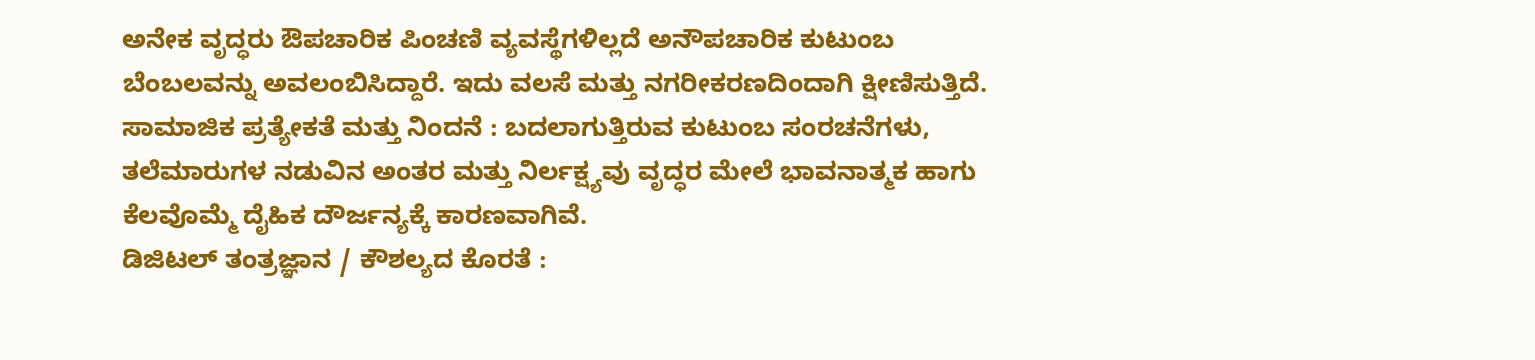ಅನೇಕ ವೃದ್ಧರು ಔಪಚಾರಿಕ ಪಿಂಚಣಿ ವ್ಯವಸ್ಥೆಗಳಿಲ್ಲದೆ ಅನೌಪಚಾರಿಕ ಕುಟುಂಬ ಬೆಂಬಲವನ್ನು ಅವಲಂಬಿಸಿದ್ದಾರೆ. ಇದು ವಲಸೆ ಮತ್ತು ನಗರೀಕರಣದಿಂದಾಗಿ ಕ್ಷೀಣಿಸುತ್ತಿದೆ.
ಸಾಮಾಜಿಕ ಪ್ರತ್ಯೇಕತೆ ಮತ್ತು ನಿಂದನೆ : ಬದಲಾಗುತ್ತಿರುವ ಕುಟುಂಬ ಸಂರಚನೆಗಳು, ತಲೆಮಾರುಗಳ ನಡುವಿನ ಅಂತರ ಮತ್ತು ನಿರ್ಲಕ್ಷ್ಯವು ವೃದ್ಧರ ಮೇಲೆ ಭಾವನಾತ್ಮಕ ಹಾಗು ಕೆಲವೊಮ್ಮೆ ದೈಹಿಕ ದೌರ್ಜನ್ಯಕ್ಕೆ ಕಾರಣವಾಗಿವೆ.
ಡಿಜಿಟಲ್ ತಂತ್ರಜ್ಞಾನ / ಕೌಶಲ್ಯದ ಕೊರತೆ :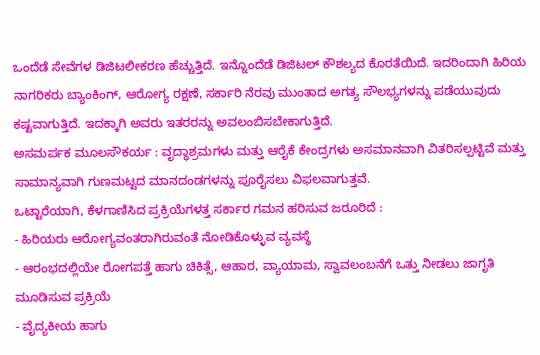ಒಂದೆಡೆ ಸೇವೆಗಳ ಡಿಜಿಟಲೀಕರಣ ಹೆಚ್ಚುತ್ತಿದೆ. ಇನ್ನೊಂದೆಡೆ ಡಿಜಿಟಲ್ ಕೌಶಲ್ಯದ ಕೊರತೆಯಿದೆ. ಇದರಿಂದಾಗಿ ಹಿರಿಯ ನಾಗರಿಕರು ಬ್ಯಾಂಕಿಂಗ್, ಆರೋಗ್ಯ ರಕ್ಷಣೆ, ಸರ್ಕಾರಿ ನೆರವು ಮುಂತಾದ ಅಗತ್ಯ ಸೌಲಭ್ಯಗಳನ್ನು ಪಡೆಯುವುದು ಕಷ್ಟವಾಗುತ್ತಿದೆ. ಇದಕ್ಕಾಗಿ ಅವರು ಇತರರನ್ನು ಅವಲಂಬಿಸಬೇಕಾಗುತ್ತಿದೆ.
ಅಸಮರ್ಪಕ ಮೂಲಸೌಕರ್ಯ : ವೃದ್ಧಾಶ್ರಮಗಳು ಮತ್ತು ಆರೈಕೆ ಕೇಂದ್ರಗಳು ಅಸಮಾನವಾಗಿ ವಿತರಿಸಲ್ಪಟ್ಟಿವೆ ಮತ್ತು ಸಾಮಾನ್ಯವಾಗಿ ಗುಣಮಟ್ಟದ ಮಾನದಂಡಗಳನ್ನು ಪೂರೈಸಲು ವಿಫಲವಾಗುತ್ತವೆ.
ಒಟ್ಟಾರೆಯಾಗಿ, ಕೆಳಗಾಣಿಸಿದ ಪ್ರಕ್ರಿಯೆಗಳತ್ತ ಸರ್ಕಾರ ಗಮನ ಹರಿಸುವ ಜರೂರಿದೆ :
- ಹಿರಿಯರು ಆರೋಗ್ಯವಂತರಾಗಿರುವಂತೆ ನೋಡಿಕೊಳ್ಳುವ ವ್ಯವಸ್ಥೆ
- ಆರಂಭದಲ್ಲಿಯೇ ರೋಗಪತ್ತೆ ಹಾಗು ಚಿಕಿತ್ಸೆ, ಆಹಾರ, ವ್ಯಾಯಾಮ, ಸ್ವಾವಲಂಬನೆಗೆ ಒತ್ತು ನೀಡಲು ಜಾಗೃತಿ ಮೂಡಿಸುವ ಪ್ರಕ್ರಿಯೆ
- ವೈದ್ಯಕೀಯ ಹಾಗು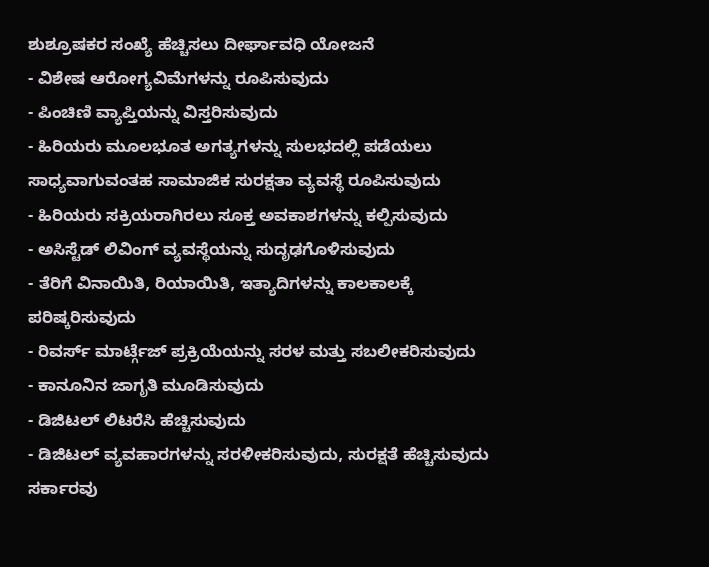ಶುಶ್ರೂಷಕರ ಸಂಖ್ಯೆ ಹೆಚ್ಚಿಸಲು ದೀರ್ಘಾವಧಿ ಯೋಜನೆ
- ವಿಶೇಷ ಆರೋಗ್ಯವಿಮೆಗಳನ್ನು ರೂಪಿಸುವುದು
- ಪಿಂಚಿಣಿ ವ್ಯಾಪ್ತಿಯನ್ನು ವಿಸ್ತರಿಸುವುದು
- ಹಿರಿಯರು ಮೂಲಭೂತ ಅಗತ್ಯಗಳನ್ನು ಸುಲಭದಲ್ಲಿ ಪಡೆಯಲು ಸಾಧ್ಯವಾಗುವಂತಹ ಸಾಮಾಜಿಕ ಸುರಕ್ಷತಾ ವ್ಯವಸ್ಥೆ ರೂಪಿಸುವುದು
- ಹಿರಿಯರು ಸಕ್ರಿಯರಾಗಿರಲು ಸೂಕ್ತ ಅವಕಾಶಗಳನ್ನು ಕಲ್ಪಿಸುವುದು
- ಅಸಿಸ್ಟೆಡ್ ಲಿವಿಂಗ್ ವ್ಯವಸ್ಥೆಯನ್ನು ಸುದೃಢಗೊಳಿಸುವುದು
- ತೆರಿಗೆ ವಿನಾಯಿತಿ, ರಿಯಾಯಿತಿ, ಇತ್ಯಾದಿಗಳನ್ನು ಕಾಲಕಾಲಕ್ಕೆ ಪರಿಷ್ಕರಿಸುವುದು
- ರಿವರ್ಸ್ ಮಾರ್ಟ್ಗೆಜ್ ಪ್ರಕ್ರಿಯೆಯನ್ನು ಸರಳ ಮತ್ತು ಸಬಲೀಕರಿಸುವುದು
- ಕಾನೂನಿನ ಜಾಗೃತಿ ಮೂಡಿಸುವುದು
- ಡಿಜಿಟಲ್ ಲಿಟರೆಸಿ ಹೆಚ್ಚಿಸುವುದು
- ಡಿಜಿಟಲ್ ವ್ಯವಹಾರಗಳನ್ನು ಸರಳೀಕರಿಸುವುದು, ಸುರಕ್ಷತೆ ಹೆಚ್ಚಿಸುವುದು
ಸರ್ಕಾರವು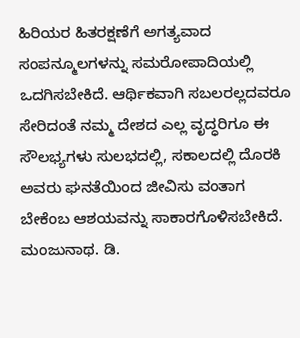ಹಿರಿಯರ ಹಿತರಕ್ಷಣೆಗೆ ಅಗತ್ಯವಾದ ಸಂಪನ್ಮೂಲಗಳನ್ನು ಸಮರೋಪಾದಿಯಲ್ಲಿ ಒದಗಿಸಬೇಕಿದೆ. ಆರ್ಥಿಕವಾಗಿ ಸಬಲರಲ್ಲದವರೂ ಸೇರಿದಂತೆ ನಮ್ಮ ದೇಶದ ಎಲ್ಲ ವೃದ್ಧರಿಗೂ ಈ ಸೌಲಭ್ಯಗಳು ಸುಲಭದಲ್ಲಿ, ಸಕಾಲದಲ್ಲಿ ದೊರಕಿ ಅವರು ಘನತೆಯಿಂದ ಜೀವಿಸು ವಂತಾಗ ಬೇಕೆಂಬ ಆಶಯವನ್ನು ಸಾಕಾರಗೊಳಿಸಬೇಕಿದೆ.
ಮಂಜುನಾಥ. ಡಿ.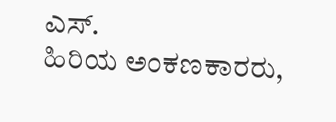ಎಸ್.
ಹಿರಿಯ ಅಂಕಣಕಾರರು,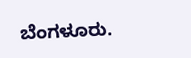ಬೆಂಗಳೂರು.